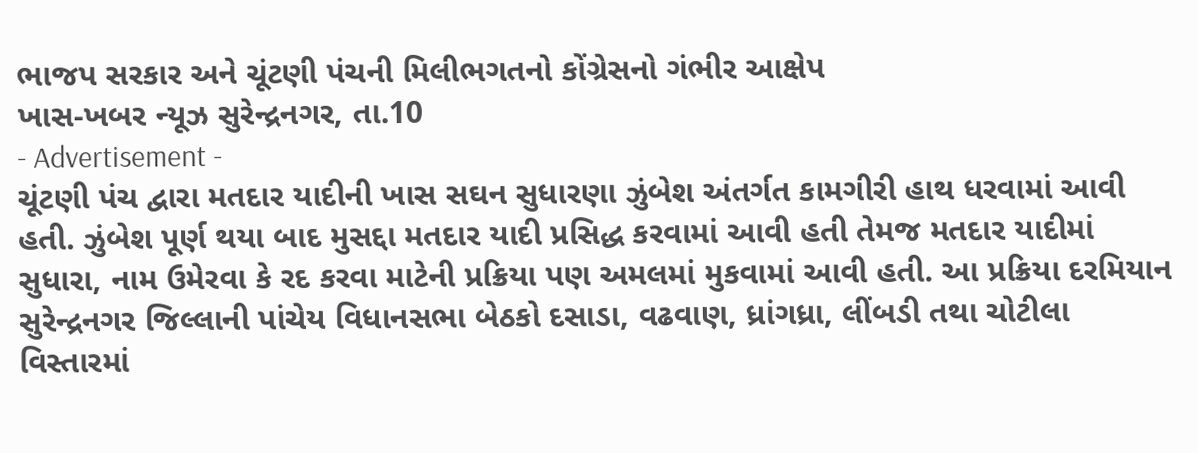ભાજપ સરકાર અને ચૂંટણી પંચની મિલીભગતનો કોંગ્રેસનો ગંભીર આક્ષેપ
ખાસ-ખબર ન્યૂઝ સુરેન્દ્રનગર, તા.10
- Advertisement -
ચૂંટણી પંચ દ્વારા મતદાર યાદીની ખાસ સઘન સુધારણા ઝુંબેશ અંતર્ગત કામગીરી હાથ ધરવામાં આવી હતી. ઝુંબેશ પૂર્ણ થયા બાદ મુસદ્દા મતદાર યાદી પ્રસિદ્ધ કરવામાં આવી હતી તેમજ મતદાર યાદીમાં સુધારા, નામ ઉમેરવા કે રદ કરવા માટેની પ્રક્રિયા પણ અમલમાં મુકવામાં આવી હતી. આ પ્રક્રિયા દરમિયાન સુરેન્દ્રનગર જિલ્લાની પાંચેય વિધાનસભા બેઠકો દસાડા, વઢવાણ, ધ્રાંગધ્રા, લીંબડી તથા ચોટીલા વિસ્તારમાં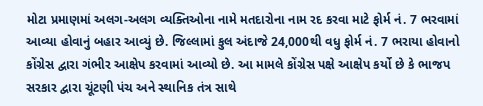મોટા પ્રમાણમાં અલગ-અલગ વ્યક્તિઓના નામે મતદારોના નામ રદ કરવા માટે ફોર્મ નં. 7 ભરવામાં આવ્યા હોવાનું બહાર આવ્યું છે. જિલ્લામાં કુલ અંદાજે 24,000થી વધુ ફોર્મ નં. 7 ભરાયા હોવાનો કોંગ્રેસ દ્વારા ગંભીર આક્ષેપ કરવામાં આવ્યો છે. આ મામલે કોંગ્રેસ પક્ષે આક્ષેપ કર્યો છે કે ભાજપ સરકાર દ્વારા ચૂંટણી પંચ અને સ્થાનિક તંત્ર સાથે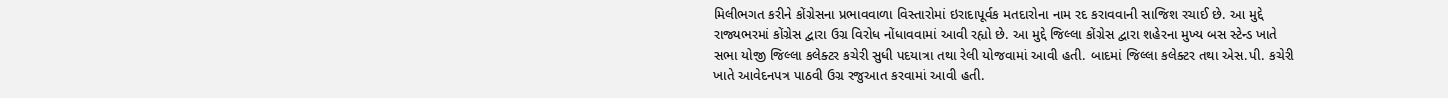મિલીભગત કરીને કોંગ્રેસના પ્રભાવવાળા વિસ્તારોમાં ઇરાદાપૂર્વક મતદારોના નામ રદ કરાવવાની સાજિશ રચાઈ છે. આ મુદ્દે રાજ્યભરમાં કોંગ્રેસ દ્વારા ઉગ્ર વિરોધ નોંધાવવામાં આવી રહ્યો છે. આ મુદ્દે જિલ્લા કોંગ્રેસ દ્વારા શહેરના મુખ્ય બસ સ્ટેન્ડ ખાતે સભા યોજી જિલ્લા કલેક્ટર કચેરી સુધી પદયાત્રા તથા રેલી યોજવામાં આવી હતી. બાદમાં જિલ્લા કલેક્ટર તથા એસ.પી. કચેરી ખાતે આવેદનપત્ર પાઠવી ઉગ્ર રજુઆત કરવામાં આવી હતી.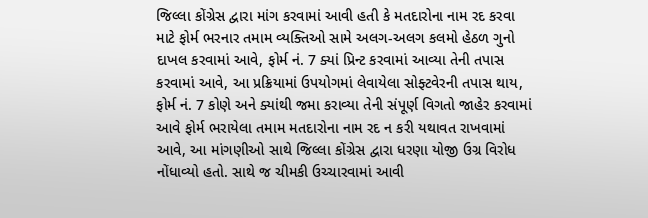જિલ્લા કોંગ્રેસ દ્વારા માંગ કરવામાં આવી હતી કે મતદારોના નામ રદ કરવા માટે ફોર્મ ભરનાર તમામ વ્યક્તિઓ સામે અલગ-અલગ કલમો હેઠળ ગુનો દાખલ કરવામાં આવે, ફોર્મ નં. 7 ક્યાં પ્રિન્ટ કરવામાં આવ્યા તેની તપાસ કરવામાં આવે, આ પ્રક્રિયામાં ઉપયોગમાં લેવાયેલા સોફ્ટવેરની તપાસ થાય, ફોર્મ નં. 7 કોણે અને ક્યાંથી જમા કરાવ્યા તેની સંપૂર્ણ વિગતો જાહેર કરવામાં આવે ફોર્મ ભરાયેલા તમામ મતદારોના નામ રદ ન કરી યથાવત રાખવામાં આવે, આ માંગણીઓ સાથે જિલ્લા કોંગ્રેસ દ્વારા ધરણા યોજી ઉગ્ર વિરોધ નોંધાવ્યો હતો. સાથે જ ચીમકી ઉચ્ચારવામાં આવી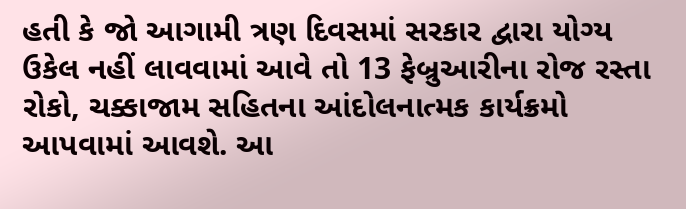હતી કે જો આગામી ત્રણ દિવસમાં સરકાર દ્વારા યોગ્ય ઉકેલ નહીં લાવવામાં આવે તો 13 ફેબ્રુઆરીના રોજ રસ્તા રોકો, ચક્કાજામ સહિતના આંદોલનાત્મક કાર્યક્રમો આપવામાં આવશે. આ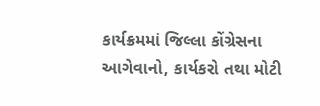કાર્યક્રમમાં જિલ્લા કોંગ્રેસના આગેવાનો, કાર્યકરો તથા મોટી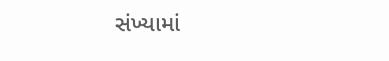સંખ્યામાં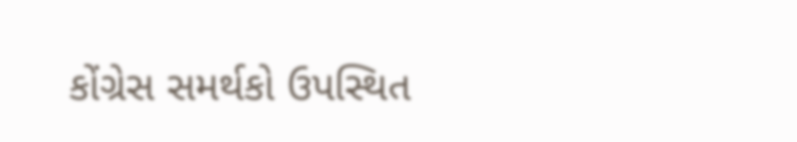કોંગ્રેસ સમર્થકો ઉપસ્થિત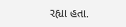રહ્યા હતા.